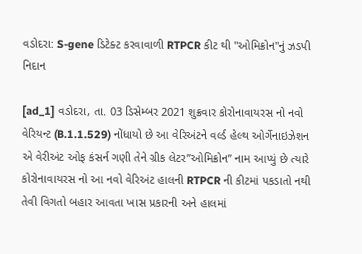વડોદરા: S-gene ડિટેક્ટ કરવાવાળી RTPCR કીટ થી "ઓમિક્રોન"નું ઝડપી નિદાન

[ad_1] વડોદરા, તા. 03 ડિસેમ્બર 2021 શુક્રવાર કોરોનાવાયરસ નો નવો વેરિયન્ટ (B.1.1.529) નોંધાયો છે આ વેરિઅંટને વર્લ્ડ હેલ્થ ઓર્ગેનાઇઝેશન એ વેરીઅંટ ઓફ કંસર્ન ગણી તેને ગ્રીક લેટર”ઓમિક્રોન” નામ આપ્યું છે ત્યારે કોરોનાવાયરસ નો આ નવો વેરિઅંટ હાલની RTPCR ની કીટમાં પકડાતો નથી તેવી વિગતો બહાર આવતા ખાસ પ્રકારની અને હાલમાં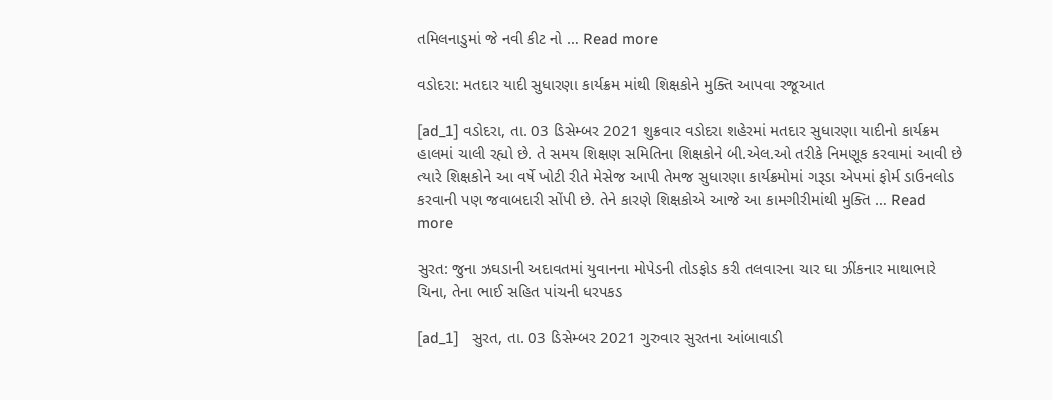તમિલનાડુમાં જે નવી કીટ નો … Read more

વડોદરા: મતદાર યાદી સુધારણા કાર્યક્રમ માંથી શિક્ષકોને મુક્તિ આપવા રજૂઆત

[ad_1] વડોદરા, તા. 03 ડિસેમ્બર 2021 શુક્રવાર વડોદરા શહેરમાં મતદાર સુધારણા યાદીનો કાર્યક્રમ હાલમાં ચાલી રહ્યો છે. તે સમય શિક્ષણ સમિતિના શિક્ષકોને બી.એલ.ઓ તરીકે નિમણૂક કરવામાં આવી છે ત્યારે શિક્ષકોને આ વર્ષે ખોટી રીતે મેસેજ આપી તેમજ સુધારણા કાર્યક્રમોમાં ગરૂડા એપમાં ફોર્મ ડાઉનલોડ કરવાની પણ જવાબદારી સોંપી છે. તેને કારણે શિક્ષકોએ આજે આ કામગીરીમાંથી મુક્તિ … Read more

સુરત: જુના ઝઘડાની અદાવતમાં યુવાનના મોપેડની તોડફોડ કરી તલવારના ચાર ઘા ઝીંકનાર માથાભારે ચિના, તેના ભાઈ સહિત પાંચની ધરપકડ

[ad_1]   સુરત, તા. 03 ડિસેમ્બર 2021 ગુરુવાર સુરતના આંબાવાડી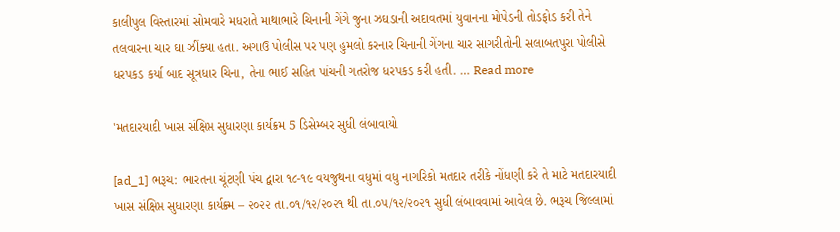કાલીપુલ વિસ્તારમાં સોમવારે મધરાતે માથાભારે ચિનાની ગેંગે જુના ઝઘડાની અદાવતમાં યુવાનના મોપેડની તોડફોડ કરી તેને તલવારના ચાર ઘા ઝીંક્યા હતા. અગાઉ પોલીસ પર પણ હુમલો કરનાર ચિનાની ગેંગના ચાર સાગરીતોની સલાબતપુરા પોલીસે ધરપકડ કર્યા બાદ સૂત્રધાર ચિના, તેના ભાઈ સહિત પાંચની ગતરોજ ધરપકડ કરી હતી. … Read more

'મતદારયાદી ખાસ સંક્ષિપ્ત સુધારણા કાર્યક્રમ 5 ડિસેમ્બર સુધી લંબાવાયો

[ad_1] ભરૂચ: ભારતના ચૂંટણી પંચ દ્વારા ૧૮-૧૯ વયજુથના વધુમાં વધુ નાગરિકો મતદાર તરીકે નોંધણી કરે તે માટે મતદારયાદી ખાસ સંક્ષિપ્ત સુધારણા કાર્યક્ર્મ – ૨૦૨૨ તા.૦૧/૧૨/૨૦૨૧ થી તા.૦૫/૧૨/૨૦૨૧ સુધી લંબાવવામાં આવેલ છે. ભરૂચ જિલ્લામાં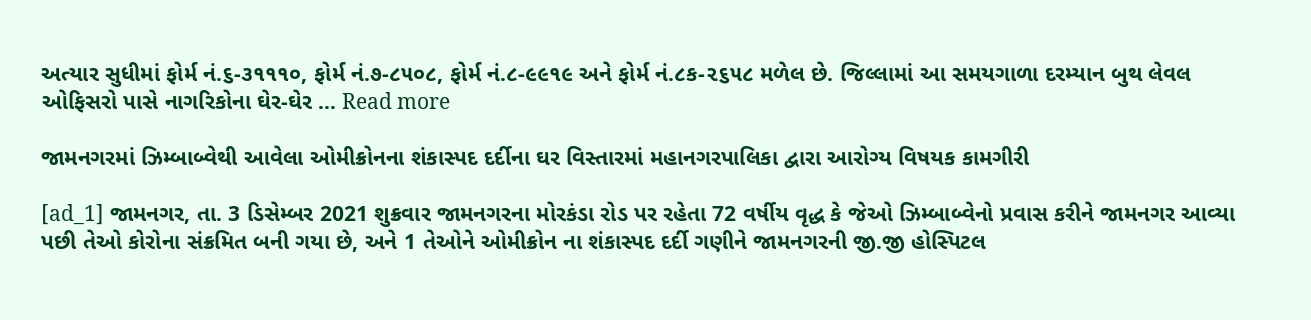અત્યાર સુધીમાં ફોર્મ નં.૬-૩૧૧૧૦, ફોર્મ નં.૭-૮૫૦૮, ફોર્મ નં.૮-૯૯૧૯ અને ફોર્મ નં.૮ક-૨૬૫૮ મળેલ છે. જિલ્લામાં આ સમયગાળા દરમ્યાન બુથ લેવલ ઓફિસરો પાસે નાગરિકોના ઘેર-ઘેર … Read more

જામનગરમાં ઝિમ્બાબ્વેથી આવેલા ઓમીક્રોનના શંકાસ્પદ દર્દીના ઘર વિસ્તારમાં મહાનગરપાલિકા દ્વારા આરોગ્ય વિષયક કામગીરી

[ad_1] જામનગર, તા. 3 ડિસેમ્બર 2021 શુક્રવાર જામનગરના મોરકંડા રોડ પર રહેતા 72 વર્ષીય વૃદ્ધ કે જેઓ ઝિમ્બાબ્વેનો પ્રવાસ કરીને જામનગર આવ્યા પછી તેઓ કોરોના સંક્રમિત બની ગયા છે, અને 1 તેઓને ઓમીક્રોન ના શંકાસ્પદ દર્દી ગણીને જામનગરની જી.જી હોસ્પિટલ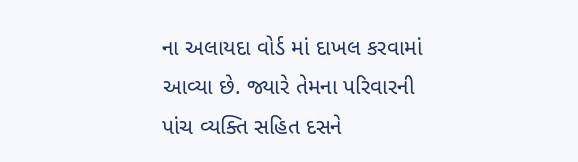ના અલાયદા વોર્ડ માં દાખલ કરવામાં આવ્યા છે. જ્યારે તેમના પરિવારની પાંચ વ્યક્તિ સહિત દસને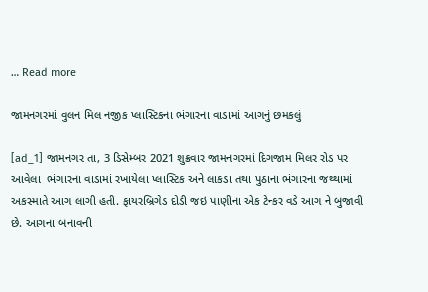… Read more

જામનગરમાં વુલન મિલ નજીક પ્લાસ્ટિકના ભંગારના વાડામાં આગનું છમકલું

[ad_1] જામનગર તા, 3 ડિસેમ્બર 2021 શુક્રવાર જામનગરમાં દિગજામ મિલર રોડ પર આવેલા  ભંગારના વાડામાં રખાયેલા પ્લાસ્ટિક અને લાકડા તથા પુઠાના ભંગારના જથ્થામાં અકસ્માતે આગ લાગી હતી. ફાયરબ્રિગેડ દોડી જઇ પાણીના એક ટેન્કર વડે આગ ને બુજાવી છે. આગના બનાવની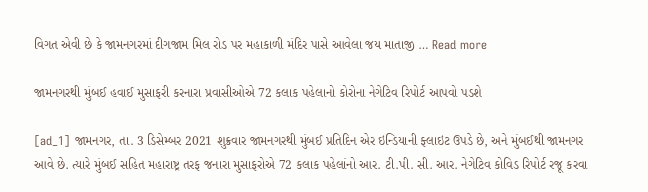વિગત એવી છે કે જામનગરમાં દીગજામ મિલ રોડ પર મહાકાળી મંદિર પાસે આવેલા જય માતાજી … Read more

જામનગરથી મુંબઈ હવાઈ મુસાફરી કરનારા પ્રવાસીઓએ 72 કલાક પહેલાનો કોરોના નેગેટિવ રિપોર્ટ આપવો પડશે

[ad_1] જામનગર, તા. 3 ડિસેમ્બર 2021 શુક્રવાર જામનગરથી મુંબઈ પ્રતિદિન એર ઇન્ડિયાની ફ્લાઇટ ઉપડે છે, અને મુંબઈથી જામનગર આવે છે. ત્યારે મુંબઈ સહિત મહારાષ્ટ્ર તરફ જનારા મુસાફરોએ 72 કલાક પહેલાંનો આર. ટી.પી. સી. આર. નેગેટિવ કોવિડ રિપોર્ટ રજૂ કરવા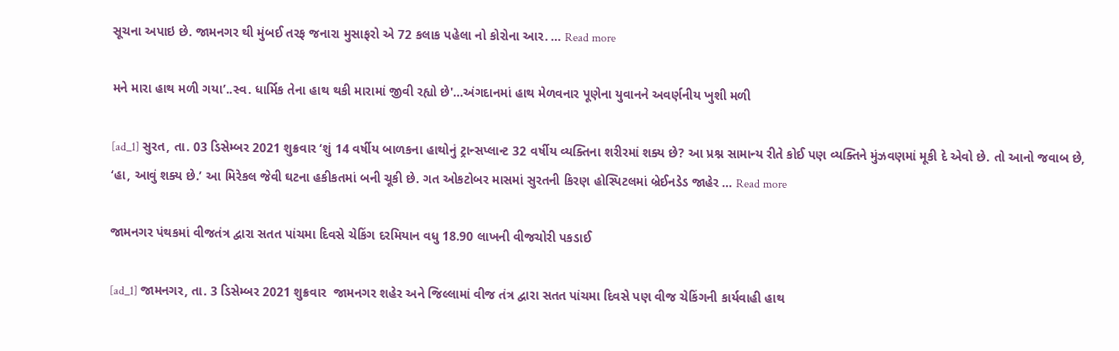સૂચના અપાઇ છે. જામનગર થી મુંબઈ તરફ જનારા મુસાફરો એ 72 કલાક પહેલા નો કોરોના આર. … Read more

મને મારા હાથ મળી ગયા’..સ્વ. ધાર્મિક તેના હાથ થકી મારામાં જીવી રહ્યો છે'…અંગદાનમાં હાથ મેળવનાર પૂણેના યુવાનને અવર્ણનીય ખુશી મળી

[ad_1] સુરત, તા. 03 ડિસેમ્બર 2021 શુક્રવાર ‘શું 14 વર્ષીય બાળકના હાથોનું ટ્રાન્સપ્લાન્ટ 32 વર્ષીય વ્યક્તિના શરીરમાં શક્ય છે? આ પ્રશ્ન સામાન્ય રીતે કોઈ પણ વ્યક્તિને મુંઝવણમાં મૂકી દે એવો છે. તો આનો જવાબ છે, ‘હા, આવું શક્ય છે.’ આ મિરેકલ જેવી ઘટના હકીકતમાં બની ચૂકી છે. ગત ઓકટોબર માસમાં સુરતની કિરણ હોસ્પિટલમાં બ્રેઈનડેડ જાહેર … Read more

જામનગર પંથકમાં વીજતંત્ર દ્વારા સતત પાંચમા દિવસે ચેકિંગ દરમિયાન વધુ 18.90 લાખની વીજચોરી પકડાઈ

[ad_1] જામનગર, તા. 3 ડિસેમ્બર 2021 શુક્રવાર  જામનગર શહેર અને જિલ્લામાં વીજ તંત્ર દ્વારા સતત પાંચમા દિવસે પણ વીજ ચેકિંગની કાર્યવાહી હાથ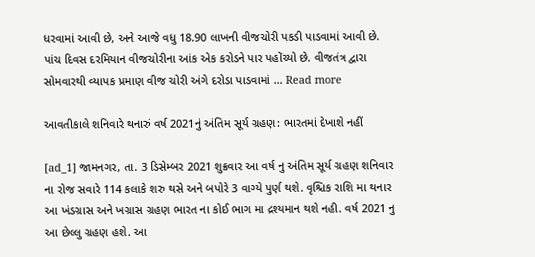ધરવામાં આવી છે, અને આજે વધુ 18.90 લાખની વીજચોરી પકડી પાડવામાં આવી છે. પાંચ દિવસ દરમિયાન વીજચોરીના આંક એક કરોડને પાર પહોંચ્યો છે. વીજતંત્ર દ્વારા સોમવારથી વ્યાપક પ્રમાણ વીજ ચોરી અંગે દરોડા પાડવામાં … Read more

આવતીકાલે શનિવારે થનારું વર્ષ 2021નું અંતિમ સૂર્ય ગ્રહણ: ભારતમાં દેખાશે નહીં

[ad_1] જામનગર, તા. 3 ડિસેમ્બર 2021 શુક્રવાર આ વર્ષ નુ અંતિમ સૂર્ય ગ્રહણ શનિવાર ના રોજ સવારે 114 કલાકે શરુ થસે અને બપોરે 3 વાગ્યે પુર્ણ થશે. વૃશ્ચિક રાશિ મા થનાર આ ખંડગ્રાસ અને ખગ્રાસ ગ્રહણ ભારત ના કોઈ ભાગ મા દ્રશ્યમાન થશે નહી. વર્ષ 2021 નુ આ છેલ્લુ ગ્રહણ હશે. આ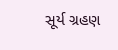સૂર્ય ગ્રહણ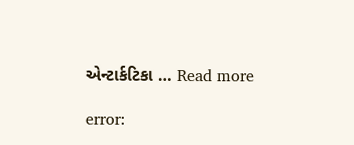એન્ટાર્કટિકા … Read more

error: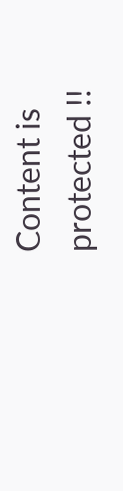Content is protected !!